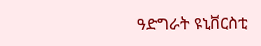ዓድግራት ዩኒቨርስቲ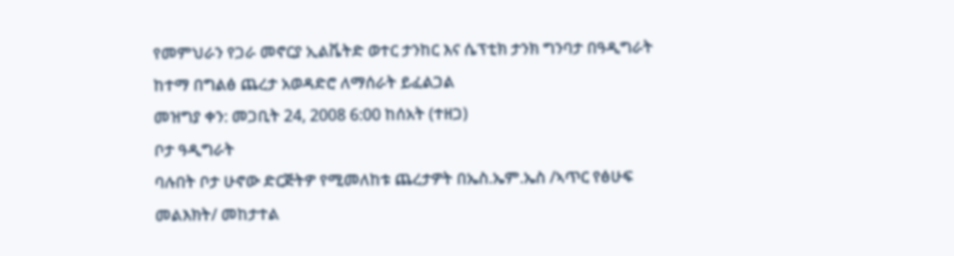የመምህራን የጋራ መኖርያ ኢልቬትድ ወተር ታንከር እና ሴፕቲክ ታንክ ግንባታ በዓዲግራት ከተማ በግልፅ ጨረታ አወዳድሮ ለማሰራት ይፈልጋል
መዝግያ ቀን: መጋቢት 24, 2008 6:00 ከሰአት (ተዘጋ)
ቦታ ዓዲግራት
ባሉበት ቦታ ሁኖው ድርጅትዎ የሚመለከቱ ጨረታዎት በኤስ.ኤም.ኤስ /ኣጥር የፅሁፍ መልእክት/ መከታተል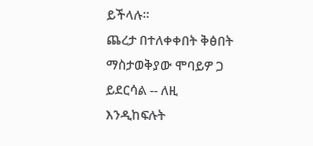ይችላሉ።
ጨረታ በተለቀቀበት ቅፅበት ማስታወቅያው ሞባይዎ ጋ ይደርሳል -- ለዚ እንዲከፍሉት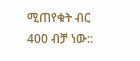ሚጠየቁት ብር 400 ብቻ ነው::